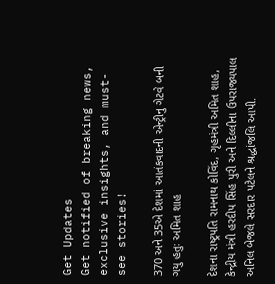Get Updates
Get notified of breaking news, exclusive insights, and must-see stories!

370 અને 35એ દેશમાં આતંકવાદની એન્ટ્રીનુ ગેટવે બની ગયુ હતુઃ અમિત શાહ

દેશના રાષ્ટ્રપતિ રામનાથ કોવિંદ, ગૃહમંત્રી અમિત શાહ, કેન્દ્રીય મંત્રી હરદીપ સિંહ પુરી અને દિલ્લીના ઉપરાજ્યપાલ અનિલ બેજલે સરદાર પટેલને શ્રદ્ધાંજલિ આપી.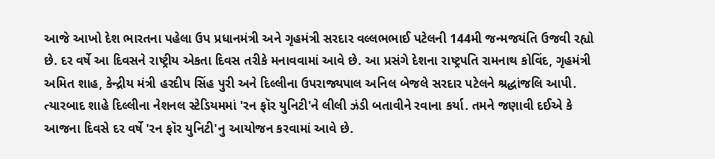આજે આખો દેશ ભારતના પહેલા ઉપ પ્રધાનમંત્રી અને ગૃહમંત્રી સરદાર વલ્લભભાઈ પટેલની 144મી જન્મજયંતિ ઉજવી રહ્યો છે. દર વર્ષે આ દિવસને રાષ્ટ્રીય એકતા દિવસ તરીકે મનાવવામાં આવે છે. આ પ્રસંગે દેશના રાષ્ટ્રપતિ રામનાથ કોવિંદ, ગૃહમંત્રી અમિત શાહ, કેન્દ્રીય મંત્રી હરદીપ સિંહ પુરી અને દિલ્લીના ઉપરાજ્યપાલ અનિલ બેજલે સરદાર પટેલને શ્રદ્ધાંજલિ આપી. ત્યારબાદ શાહે દિલ્લીના નેશનલ સ્ટેડિયમમાં 'રન ફૉર યુનિટી'ને લીલી ઝંડી બતાવીને રવાના કર્યા. તમને જણાવી દઈએ કે આજના દિવસે દર વર્ષે 'રન ફૉર યુનિટી'નુ આયોજન કરવામાં આવે છે.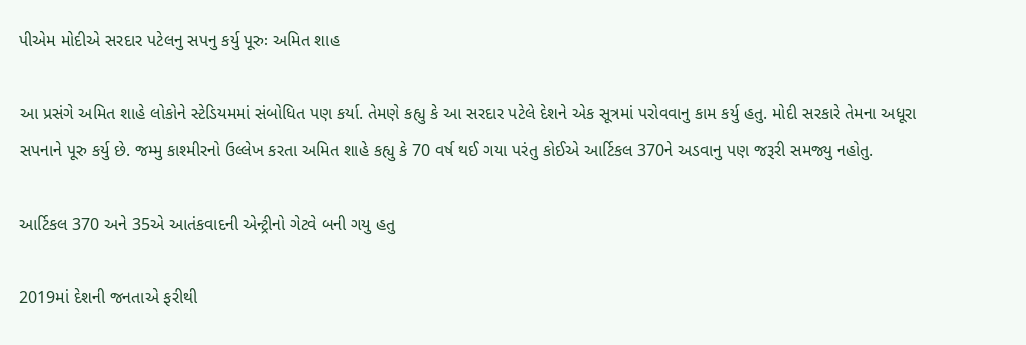પીએમ મોદીએ સરદાર પટેલનુ સપનુ કર્યુ પૂરુઃ અમિત શાહ

આ પ્રસંગે અમિત શાહે લોકોને સ્ટેડિયમમાં સંબોધિત પણ કર્યા. તેમણે કહ્યુ કે આ સરદાર પટેલે દેશને એક સૂત્રમાં પરોવવાનુ કામ કર્યુ હતુ. મોદી સરકારે તેમના અધૂરા સપનાને પૂરુ કર્યુ છે. જમ્મુ કાશ્મીરનો ઉલ્લેખ કરતા અમિત શાહે કહ્યુ કે 70 વર્ષ થઈ ગયા પરંતુ કોઈએ આર્ટિકલ 370ને અડવાનુ પણ જરૂરી સમજ્યુ નહોતુ.

આર્ટિકલ 370 અને 35એ આતંકવાદની એન્ટ્રીનો ગેટવે બની ગયુ હતુ

2019માં દેશની જનતાએ ફરીથી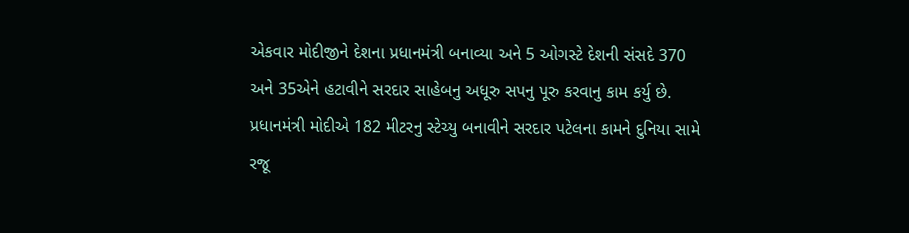એકવાર મોદીજીને દેશના પ્રધાનમંત્રી બનાવ્યા અને 5 ઓગસ્ટે દેશની સંસદે 370 અને 35એને હટાવીને સરદાર સાહેબનુ અધૂરુ સપનુ પૂરુ કરવાનુ કામ કર્યુ છે. પ્રધાનમંત્રી મોદીએ 182 મીટરનુ સ્ટેચ્યુ બનાવીને સરદાર પટેલના કામને દુનિયા સામે રજૂ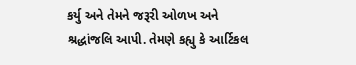કર્યુ અને તેમને જરૂરી ઓળખ અને શ્રદ્ધાંજલિ આપી. તેમણે કહ્યુ કે આર્ટિકલ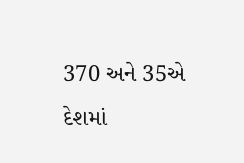370 અને 35એ દેશમાં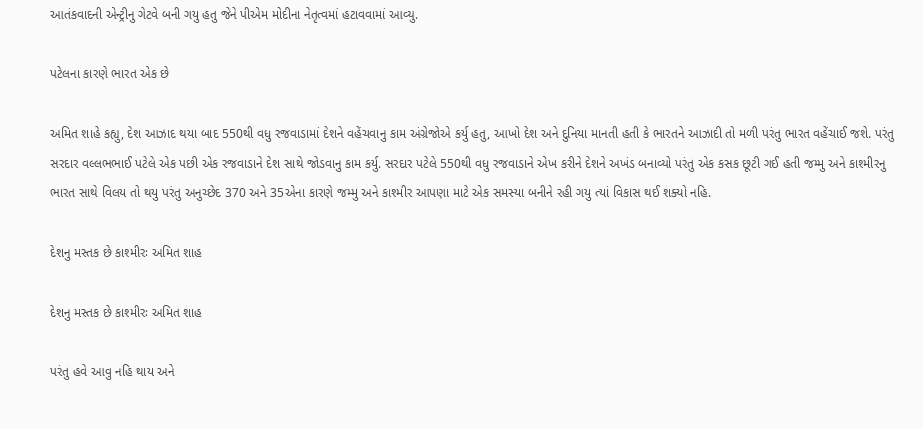આતંકવાદની એન્ટ્રીનુ ગેટવે બની ગયુ હતુ જેને પીએમ મોદીના નેતૃત્વમાં હટાવવામાં આવ્યુ.

પટેલના કારણે ભારત એક છે

અમિત શાહે કહ્યુ, દેશ આઝાદ થયા બાદ 550થી વધુ રજવાડામાં દેશને વહેંચવાનુ કામ અંગ્રેજોએ કર્યુ હતુ, આખો દેશ અને દુનિયા માનતી હતી કે ભારતને આઝાદી તો મળી પરંતુ ભારત વહેંચાઈ જશે. પરંતુ સરદાર વલ્લભભાઈ પટેલે એક પછી એક રજવાડાને દેશ સાથે જોડવાનુ કામ કર્યુ. સરદાર પટેલે 550થી વધુ રજવાડાને એખ કરીને દેશને અખંડ બનાવ્યો પરંતુ એક કસક છૂટી ગઈ હતી જમ્મુ અને કાશ્મીરનુ ભારત સાથે વિલય તો થયુ પરંતુ અનુચ્છેદ 370 અને 35એના કારણે જમ્મુ અને કાશ્મીર આપણા માટે એક સમસ્યા બનીને રહી ગયુ ત્યાં વિકાસ થઈ શક્યો નહિ.

દેશનુ મસ્તક છે કાશ્મીરઃ અમિત શાહ

દેશનુ મસ્તક છે કાશ્મીરઃ અમિત શાહ

પરંતુ હવે આવુ નહિ થાય અને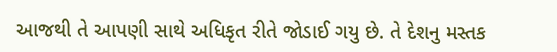આજથી તે આપણી સાથે અધિકૃત રીતે જોડાઈ ગયુ છે. તે દેશનુ મસ્તક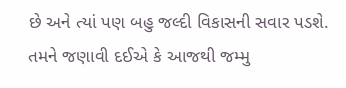છે અને ત્યાં પણ બહુ જલ્દી વિકાસની સવાર પડશે. તમને જણાવી દઈએ કે આજથી જમ્મુ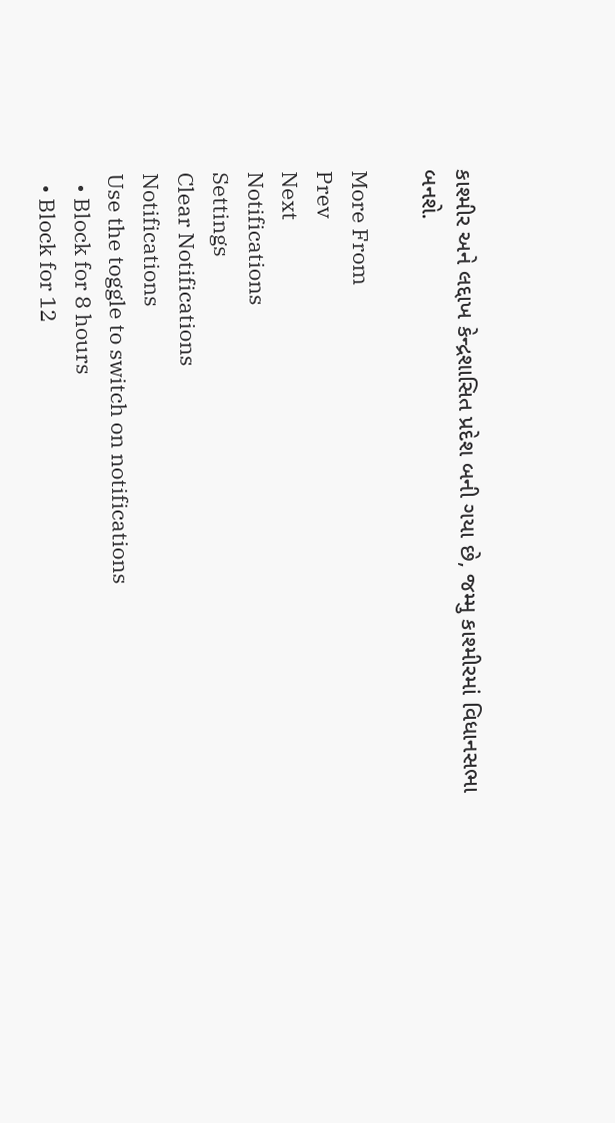કાશ્મીર અને લદ્દાખ કેન્દ્રશાસિત પ્રદેશ બની ગયા છે, જમ્મુ કાશ્મીરમાં વિધાનસભા બનશે.

More From
Prev
Next
Notifications
Settings
Clear Notifications
Notifications
Use the toggle to switch on notifications
  • Block for 8 hours
  • Block for 12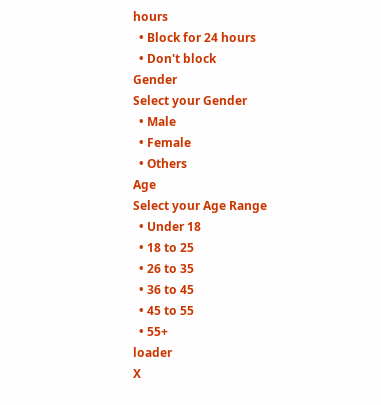hours
  • Block for 24 hours
  • Don't block
Gender
Select your Gender
  • Male
  • Female
  • Others
Age
Select your Age Range
  • Under 18
  • 18 to 25
  • 26 to 35
  • 36 to 45
  • 45 to 55
  • 55+
loader
X